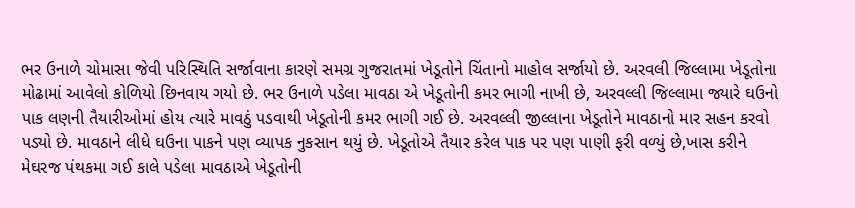ભર ઉનાળે ચોમાસા જેવી પરિસ્થિતિ સર્જાવાના કારણે સમગ્ર ગુજરાતમાં ખેડૂતોને ચિંતાનો માહોલ સર્જાયો છે. અરવલી જિલ્લામા ખેડૂતોના મોઢામાં આવેલો કોળિયો છિનવાય ગયો છે. ભર ઉનાળે પડેલા માવઠા એ ખેડૂતોની કમર ભાગી નાખી છે, અરવલ્લી જિલ્લામા જ્યારે ઘઉનો પાક લણની તૈયારીઓમાં હોય ત્યારે માવઠું પડવાથી ખેડૂતોની કમર ભાગી ગઈ છે. અરવલ્લી જીલ્લાના ખેડૂતોને માવઠાનો માર સહન કરવો પડ્યો છે. માવઠાને લીધે ઘઉના પાકને પણ વ્યાપક નુકસાન થયું છે. ખેડૂતોએ તૈયાર કરેલ પાક પર પણ પાણી ફરી વળ્યું છે,ખાસ કરીને મેઘરજ પંથકમા ગઈ કાલે પડેલા માવઠાએ ખેડૂતોની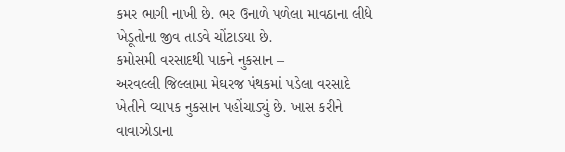કમર ભાગી નાખી છે. ભર ઉનાળે પળેલા માવઠાના લીધે ખેડૂતોના જીવ તાડવે ચોંટાડયા છે.
કમોસમી વરસાદથી પાકને નુકસાન –
અરવલ્લી જિલ્લામા મેઘરજ પંથકમાં પડેલા વરસાદે ખેતીને વ્યાપક નુકસાન પહોંચાડ્યું છે. ખાસ કરીને વાવાઝોડાના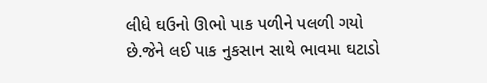લીધે ઘઉનો ઊભો પાક પળીને પલળી ગયો છે.જેને લઈ પાક નુકસાન સાથે ભાવમા ઘટાડો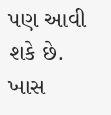પણ આવી શકે છે. ખાસ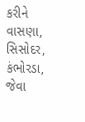કરીને વાસણા, સિસોદર, કંભોરડા, જેવા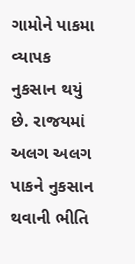ગામોને પાકમા વ્યાપક નુકસાન થયું છે. રાજયમાં અલગ અલગ પાકને નુકસાન થવાની ભીતિ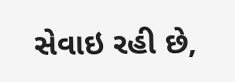સેવાઇ રહી છે,